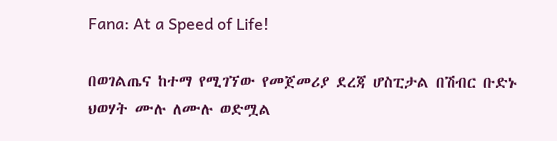Fana: At a Speed of Life!

በወገልጤና ከተማ የሚገኘው የመጀመሪያ ደረጃ ሆስፒታል በሽብር ቡድኑ ህወሃት ሙሉ ለሙሉ ወድሟል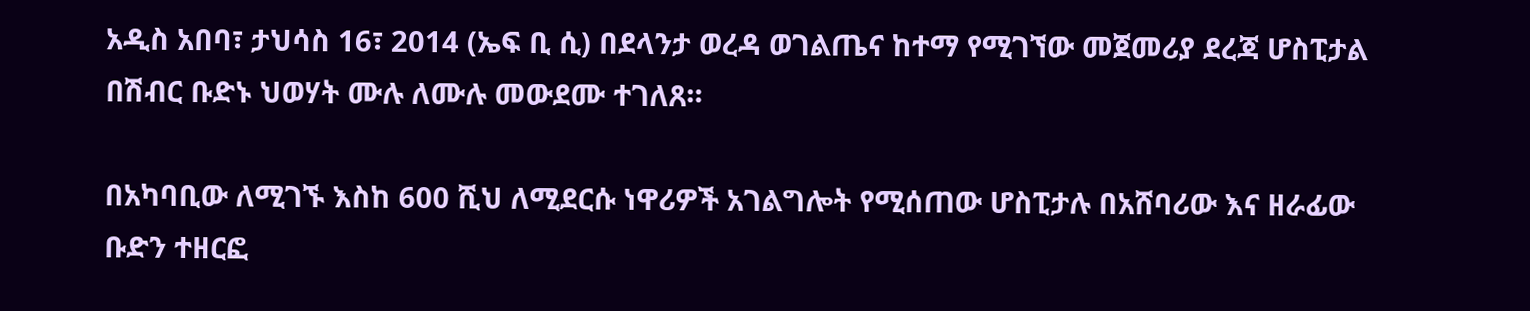አዲስ አበባ፣ ታህሳስ 16፣ 2014 (ኤፍ ቢ ሲ) በደላንታ ወረዳ ወገልጤና ከተማ የሚገኘው መጀመሪያ ደረጃ ሆስፒታል በሽብር ቡድኑ ህወሃት ሙሉ ለሙሉ መውደሙ ተገለጸ።

በአካባቢው ለሚገኙ እስከ 600 ሺህ ለሚደርሱ ነዋሪዎች አገልግሎት የሚሰጠው ሆስፒታሉ በአሸባሪው እና ዘራፊው ቡድን ተዘርፎ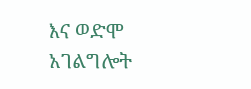እና ወድሞ አገልግሎት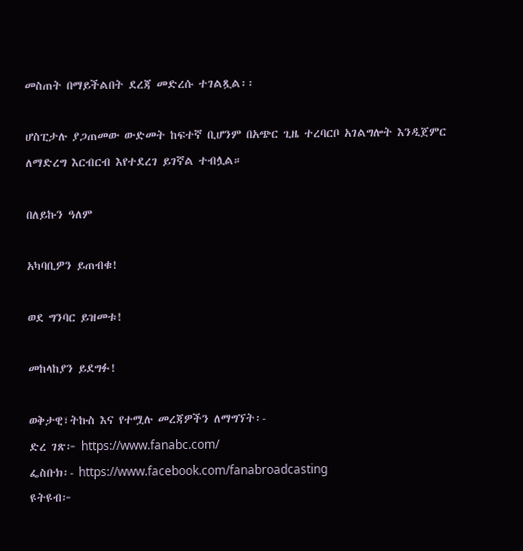መስጠት በማይችልበት ደረጃ መድረሱ ተገልጿል፡፡

ሆስፒታሉ ያጋጠመው ውድመት ከፍተኛ ቢሆንም በአጭር ጊዜ ተረባርቦ አገልግሎት እንዲጀምር ለማድረግ እርብርብ እየተደረገ ይገኛል ተብሏል።

በለይኩን ዓለም

አካባቢዎን ይጠብቁ!

ወደ ግንባር ይዝመቱ!

መከላከያን ይደግፉ!

ወቅታዊ፣ትኩስ እና የተሟሉ መረጃዎችን ለማግኘት፡-
ድረ ገጽ፦ https://www.fanabc.com/
ፌስቡክ፡- https://www.facebook.com/fanabroadcasting
ዩትዩብ፦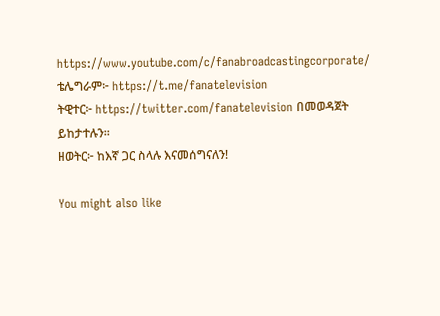https://www.youtube.com/c/fanabroadcastingcorporate/
ቴሌግራም፦ https://t.me/fanatelevision
ትዊተር፦ https://twitter.com/fanatelevision በመወዳጀት ይከታተሉን፡፡
ዘወትር፦ ከእኛ ጋር ስላሉ እናመሰግናለን!

You might also like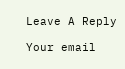Leave A Reply

Your email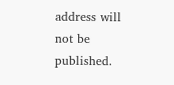address will not be published.